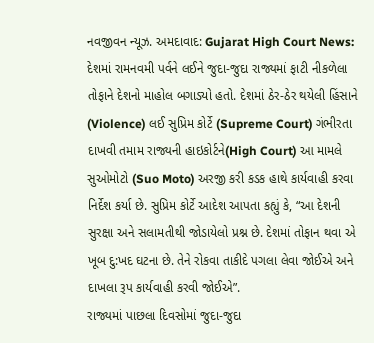નવજીવન ન્યૂઝ. અમદાવાદ: Gujarat High Court News: દેશમાં રામનવમી પર્વને લઈને જુદા-જુદા રાજ્યમાં ફાટી નીકળેલા તોફાને દેશનો માહોલ બગાડ્યો હતો. દેશમાં ઠેર-ઠેર થયેલી હિંસાને (Violence) લઈ સુપ્રિમ કોર્ટે (Supreme Court) ગંભીરતા દાખવી તમામ રાજ્યની હાઇકોર્ટને(High Court) આ મામલે સુઓમોટો (Suo Moto) અરજી કરી કડક હાથે કાર્યવાહી કરવા નિર્દેશ કર્યા છે. સુપ્રિમ કોર્ટે આદેશ આપતા કહ્યું કે, “આ દેશની સુરક્ષા અને સલામતીથી જોડાયેલો પ્રશ્ન છે. દેશમાં તોફાન થવા એ ખૂબ દુ:ખદ ઘટના છે. તેને રોકવા તાકીદે પગલા લેવા જોઈએ અને દાખલા રૂપ કાર્યવાહી કરવી જોઈએ”.
રાજ્યમાં પાછલા દિવસોમાં જુદા-જુદા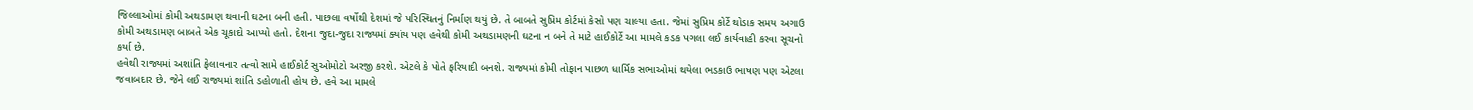જિલ્લાઓમાં કોમી અથડામણ થવાની ઘટના બની હતી. પાછલા વર્ષોથી દેશમાં જે પરિસ્થિતનું નિર્માણ થયું છે. તે બાબતે સુપ્રિમ કોર્ટમાં કેસો પણ ચાલ્યા હતા. જેમાં સુપ્રિમ કોર્ટે થોડાક સમય અગાઉ કોમી અથડામણ બાબતે એક ચૂકાદો આપ્યો હતો. દેશના જુદા-જુદા રાજ્યમાં ક્યાંય પણ હવેથી કોમી અથડામણની ઘટના ન બને તે માટે હાઈકોર્ટે આ મામલે કડક પગલા લઈ કાર્યવાહી કરવા સૂચનો કર્યા છે.
હવેથી રાજ્યમાં અશાંતિ ફેલાવનાર તત્વો સામે હાઈકોર્ટ સુઓમોટો અરજી કરશે. એટલે કે પોતે ફરિયાદી બનશે. રાજ્યમાં કોમી તોફાન પાછળ ધાર્મિક સભાઓમાં થયેલા ભડકાઉ ભાષણ પણ એટલા જવાબદાર છે. જેને લઈ રાજ્યમાં શાંતિ ડહોળાતી હોય છે. હવે આ મામલે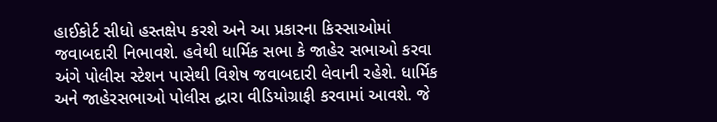હાઈકોર્ટ સીધો હસ્તક્ષેપ કરશે અને આ પ્રકારના કિસ્સાઓમાં જવાબદારી નિભાવશે. હવેથી ધાર્મિક સભા કે જાહેર સભાઓ કરવા અંગે પોલીસ સ્ટેશન પાસેથી વિશેષ જવાબદારી લેવાની રહેશે. ધાર્મિક અને જાહેરસભાઓ પોલીસ દ્ઘારા વીડિયોગ્રાફી કરવામાં આવશે. જે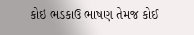કોઇ ભડકાઉ ભાષણ તેમજ કોઈ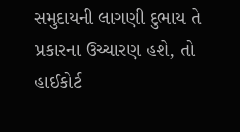સમુદાયની લાગણી દુભાય તે પ્રકારના ઉચ્ચારણ હશે, તો હાઈકોર્ટ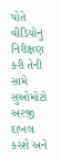પોતે વીડિયોનું નિરીક્ષણ કરી તેની સામે સુઓમોટો અરજી દાખલ કરશે અને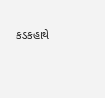કડકહાથે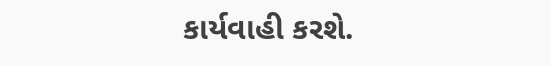કાર્યવાહી કરશે.